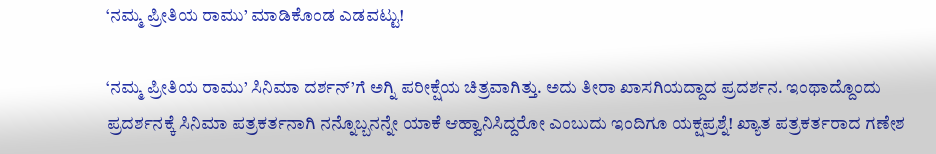‘ನಮ್ಮ ಪ್ರೀತಿಯ ರಾಮು’ ಮಾಡಿಕೊಂಡ ಎಡವಟ್ಟು!

‘ನಮ್ಮ ಪ್ರೀತಿಯ ರಾಮು’ ಸಿನಿಮಾ ದರ್ಶನ್’ಗೆ ಅಗ್ನಿ ಪರೀಕ್ಷೆಯ ಚಿತ್ರವಾಗಿತ್ತು. ಅದು ತೀರಾ ಖಾಸಗಿಯದ್ದಾದ ಪ್ರದರ್ಶನ. ಇಂಥಾದ್ದೊಂದು ಪ್ರದರ್ಶನಕ್ಕೆ ಸಿನಿಮಾ ಪತ್ರಕರ್ತನಾಗಿ ನನ್ನೊಬ್ಬನನ್ನೇ ಯಾಕೆ ಆಹ್ವಾನಿಸಿದ್ದರೋ ಎಂಬುದು ಇಂದಿಗೂ ಯಕ್ಷಪ್ರಶ್ನೆ! ಖ್ಯಾತ ಪತ್ರಕರ್ತರಾದ ಗಣೇಶ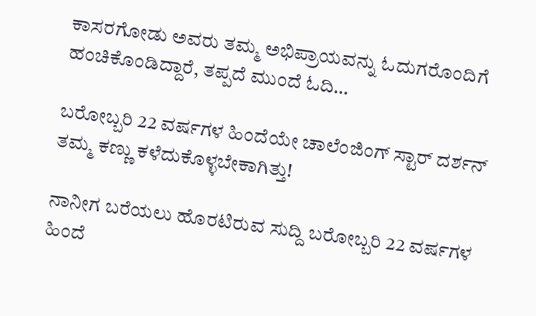ಕಾಸರಗೋಡು ಅವರು ತಮ್ಮ ಅಭಿಪ್ರಾಯವನ್ನು ಓದುಗರೊಂದಿಗೆ ಹಂಚಿಕೊಂಡಿದ್ದಾರೆ, ತಪ್ಪದೆ ಮುಂದೆ ಓದಿ…

ಬರೋಬ್ಬರಿ 22 ವರ್ಷಗಳ ಹಿಂದೆಯೇ ಚಾಲೆಂಜಿಂಗ್ ಸ್ಟಾರ್ ದರ್ಶನ್ ತಮ್ಮ ಕಣ್ಣು ಕಳೆದುಕೊಳ್ಳಬೇಕಾಗಿತ್ತು!

ನಾನೀಗ ಬರೆಯಲು ಹೊರಟಿರುವ ಸುದ್ದಿ ಬರೋಬ್ಬರಿ 22 ವರ್ಷಗಳ ಹಿಂದೆ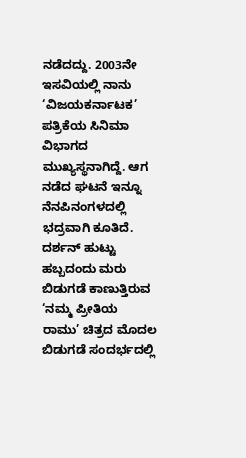ನಡೆದದ್ದು. 2003ನೇ ಇಸವಿಯಲ್ಲಿ ನಾನು ‘ವಿಜಯಕರ್ನಾಟಕ’ ಪತ್ರಿಕೆಯ ಸಿನಿಮಾ ವಿಭಾಗದ ಮುಖ್ಯಸ್ಥನಾಗಿದ್ದೆ. ಆಗ ನಡೆದ ಘಟನೆ ಇನ್ನೂ ನೆನಪಿನಂಗಳದಲ್ಲಿ ಭದ್ರವಾಗಿ ಕೂತಿದೆ. ದರ್ಶನ್ ಹುಟ್ಟು ಹಬ್ಬದಂದು ಮರು ಬಿಡುಗಡೆ ಕಾಣುತ್ತಿರುವ ‘ನಮ್ಮ ಪ್ರೀತಿಯ ರಾಮು’ ಚಿತ್ರದ ಮೊದಲ ಬಿಡುಗಡೆ ಸಂದರ್ಭದಲ್ಲಿ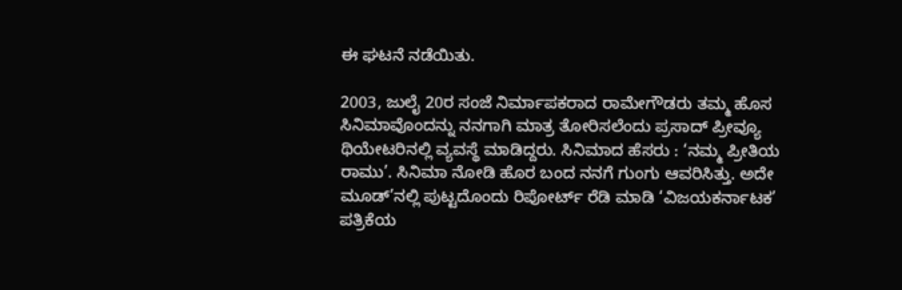ಈ ಘಟನೆ ನಡೆಯಿತು.

2003, ಜುಲೈ 20ರ ಸಂಜೆ ನಿರ್ಮಾಪಕರಾದ ರಾಮೇಗೌಡರು ತಮ್ಮ ಹೊಸ ಸಿನಿಮಾವೊಂದನ್ನು ನನಗಾಗಿ ಮಾತ್ರ ತೋರಿಸಲೆಂದು ಪ್ರಸಾದ್ ಪ್ರೀವ್ಯೂ ಥಿಯೇಟರಿನಲ್ಲಿ ವ್ಯವಸ್ಥೆ ಮಾಡಿದ್ದರು. ಸಿನಿಮಾದ ಹೆಸರು : ‘ನಮ್ಮ ಪ್ರೀತಿಯ ರಾಮು’. ಸಿನಿಮಾ ನೋಡಿ ಹೊರ ಬಂದ ನನಗೆ ಗುಂಗು ಆವರಿಸಿತ್ತು. ಅದೇ ಮೂಡ್’ನಲ್ಲಿ ಪುಟ್ಟದೊಂದು ರಿಪೋರ್ಟ್ ರೆಡಿ ಮಾಡಿ ‘ವಿಜಯಕರ್ನಾಟಕ’ ಪತ್ರಿಕೆಯ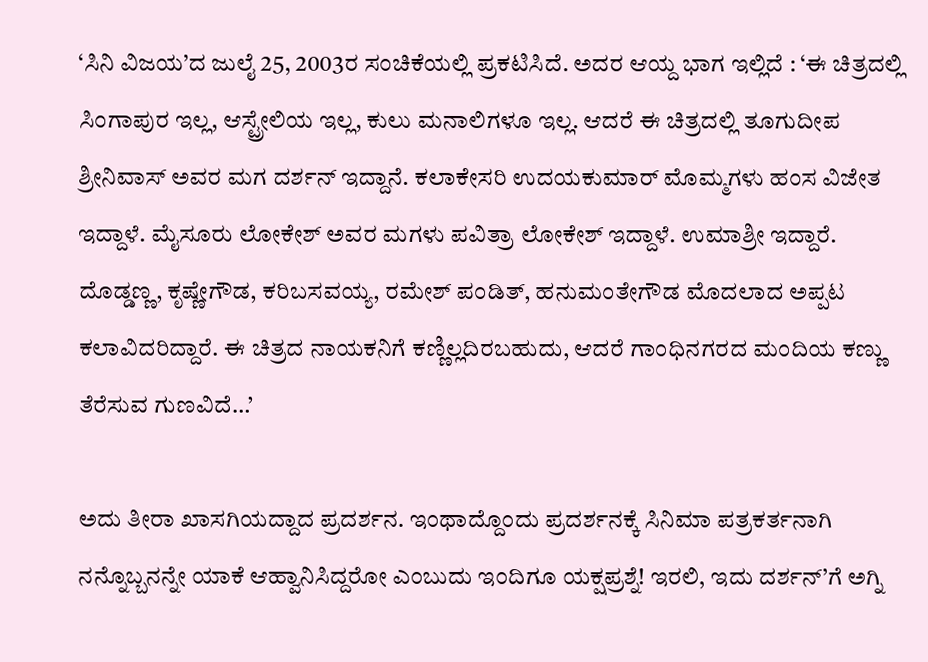‘ಸಿನಿ ವಿಜಯ’ದ ಜುಲೈ 25, 2003ರ ಸಂಚಿಕೆಯಲ್ಲಿ ಪ್ರಕಟಿಸಿದೆ. ಅದರ ಆಯ್ದ ಭಾಗ ಇಲ್ಲಿದೆ : ‘ಈ ಚಿತ್ರದಲ್ಲಿ ಸಿಂಗಾಪುರ ಇಲ್ಲ, ಆಸ್ಟ್ರೇಲಿಯ ಇಲ್ಲ, ಕುಲು ಮನಾಲಿಗಳೂ ಇಲ್ಲ. ಆದರೆ ಈ ಚಿತ್ರದಲ್ಲಿ ತೂಗುದೀಪ ಶ್ರೀನಿವಾಸ್ ಅವರ ಮಗ ದರ್ಶನ್ ಇದ್ದಾನೆ. ಕಲಾಕೇಸರಿ ಉದಯಕುಮಾರ್ ಮೊಮ್ಮಗಳು ಹಂಸ ವಿಜೇತ ಇದ್ದಾಳೆ. ಮೈಸೂರು ಲೋಕೇಶ್ ಅವರ ಮಗಳು ಪವಿತ್ರಾ ಲೋಕೇಶ್ ಇದ್ದಾಳೆ. ಉಮಾಶ್ರೀ ಇದ್ದಾರೆ. ದೊಡ್ಡಣ್ಣ, ಕೃಷ್ಣೇಗೌಡ, ಕರಿಬಸವಯ್ಯ, ರಮೇಶ್ ಪಂಡಿತ್, ಹನುಮಂತೇಗೌಡ ಮೊದಲಾದ ಅಪ್ಪಟ ಕಲಾವಿದರಿದ್ದಾರೆ. ಈ ಚಿತ್ರದ ನಾಯಕನಿಗೆ ಕಣ್ಣಿಲ್ಲದಿರಬಹುದು, ಆದರೆ ಗಾಂಧಿನಗರದ ಮಂದಿಯ ಕಣ್ಣು ತೆರೆಸುವ ಗುಣವಿದೆ…’

ಅದು ತೀರಾ ಖಾಸಗಿಯದ್ದಾದ ಪ್ರದರ್ಶನ. ಇಂಥಾದ್ದೊಂದು ಪ್ರದರ್ಶನಕ್ಕೆ ಸಿನಿಮಾ ಪತ್ರಕರ್ತನಾಗಿ ನನ್ನೊಬ್ಬನನ್ನೇ ಯಾಕೆ ಆಹ್ವಾನಿಸಿದ್ದರೋ ಎಂಬುದು ಇಂದಿಗೂ ಯಕ್ಷಪ್ರಶ್ನೆ! ಇರಲಿ, ಇದು ದರ್ಶನ್’ಗೆ ಅಗ್ನಿ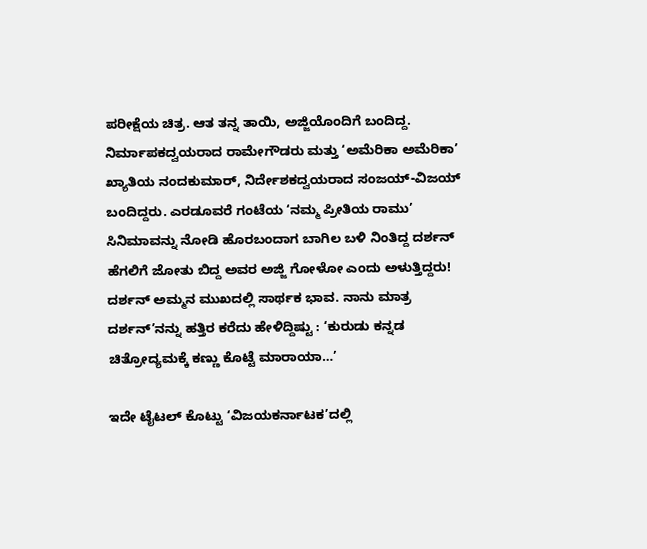ಪರೀಕ್ಷೆಯ ಚಿತ್ರ. ಆತ ತನ್ನ ತಾಯಿ, ಅಜ್ಜಿಯೊಂದಿಗೆ ಬಂದಿದ್ದ. ನಿರ್ಮಾಪಕದ್ವಯರಾದ ರಾಮೇಗೌಡರು ಮತ್ತು ‘ಅಮೆರಿಕಾ ಅಮೆರಿಕಾ’ ಖ್ಯಾತಿಯ ನಂದಕುಮಾರ್, ನಿರ್ದೇಶಕದ್ವಯರಾದ ಸಂಜಯ್-ವಿಜಯ್ ಬಂದಿದ್ದರು. ಎರಡೂವರೆ ಗಂಟೆಯ ‘ನಮ್ಮ ಪ್ರೀತಿಯ ರಾಮು’ ಸಿನಿಮಾವನ್ನು ನೋಡಿ ಹೊರಬಂದಾಗ ಬಾಗಿಲ ಬಳಿ ನಿಂತಿದ್ದ ದರ್ಶನ್ ಹೆಗಲಿಗೆ ಜೋತು ಬಿದ್ದ ಅವರ ಅಜ್ಜಿ ಗೋಳೋ ಎಂದು ಅಳುತ್ತಿದ್ದರು! ದರ್ಶನ್ ಅಮ್ಮನ ಮುಖದಲ್ಲಿ ಸಾರ್ಥಕ ಭಾವ. ನಾನು ಮಾತ್ರ ದರ್ಶನ್’ನನ್ನು ಹತ್ತಿರ ಕರೆದು ಹೇಳಿದ್ದಿಷ್ಟು : ‘ಕುರುಡು ಕನ್ನಡ ಚಿತ್ರೋದ್ಯಮಕ್ಕೆ ಕಣ್ಣು ಕೊಟ್ಟೆ ಮಾರಾಯಾ…’

ಇದೇ ಟೈಟಲ್ ಕೊಟ್ಟು ‘ವಿಜಯಕರ್ನಾಟಕ’ದಲ್ಲಿ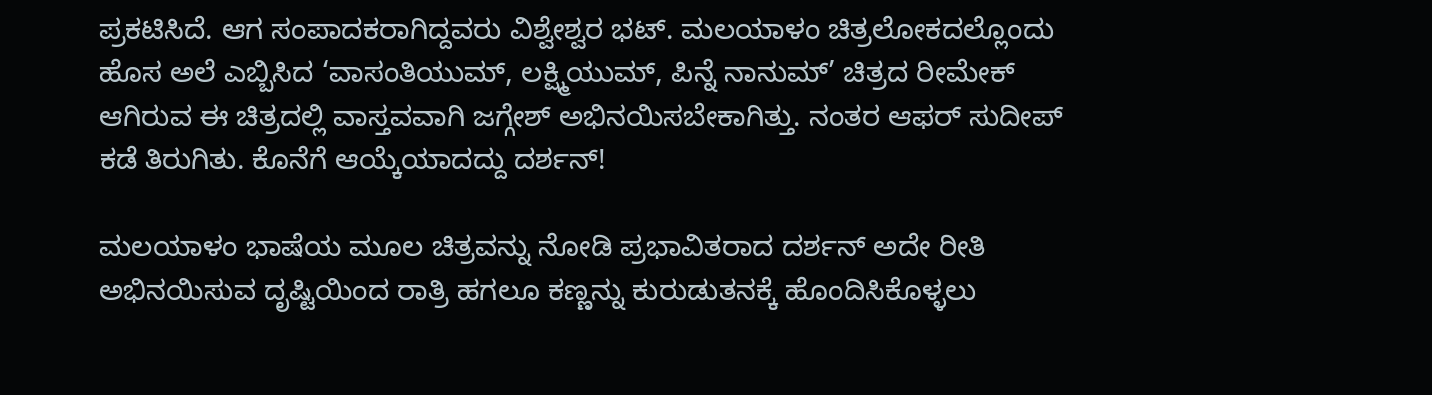ಪ್ರಕಟಿಸಿದೆ. ಆಗ ಸಂಪಾದಕರಾಗಿದ್ದವರು ವಿಶ್ವೇಶ್ವರ ಭಟ್. ಮಲಯಾಳಂ ಚಿತ್ರಲೋಕದಲ್ಲೊಂದು ಹೊಸ ಅಲೆ ಎಬ್ಬಿಸಿದ ‘ವಾಸಂತಿಯುಮ್, ಲಕ್ಷ್ಮಿಯುಮ್, ಪಿನ್ನೆ ನಾನುಮ್’ ಚಿತ್ರದ ರೀಮೇಕ್ ಆಗಿರುವ ಈ ಚಿತ್ರದಲ್ಲಿ ವಾಸ್ತವವಾಗಿ ಜಗ್ಗೇಶ್ ಅಭಿನಯಿಸಬೇಕಾಗಿತ್ತು. ನಂತರ ಆಫರ್ ಸುದೀಪ್ ಕಡೆ ತಿರುಗಿತು. ಕೊನೆಗೆ ಆಯ್ಕೆಯಾದದ್ದು ದರ್ಶನ್!

ಮಲಯಾಳಂ ಭಾಷೆಯ ಮೂಲ ಚಿತ್ರವನ್ನು ನೋಡಿ ಪ್ರಭಾವಿತರಾದ ದರ್ಶನ್ ಅದೇ ರೀತಿ ಅಭಿನಯಿಸುವ ದೃಷ್ಟಿಯಿಂದ ರಾತ್ರಿ ಹಗಲೂ ಕಣ್ಣನ್ನು ಕುರುಡುತನಕ್ಕೆ ಹೊಂದಿಸಿಕೊಳ್ಳಲು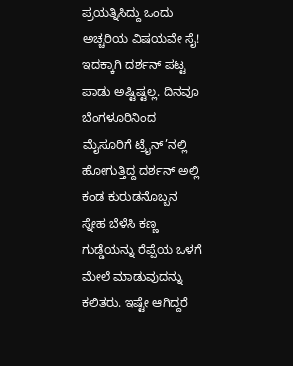ಪ್ರಯತ್ನಿಸಿದ್ದು ಒಂದು ಅಚ್ಚರಿಯ ವಿಷಯವೇ ಸೈ! ಇದಕ್ಕಾಗಿ ದರ್ಶನ್ ಪಟ್ಟ ಪಾಡು ಅಷ್ಟಿಷ್ಟಲ್ಲ. ದಿನವೂ ಬೆಂಗಳೂರಿನಿಂದ ಮೈಸೂರಿಗೆ ಟ್ರೈನ್’ನಲ್ಲಿ ಹೋಗುತ್ತಿದ್ದ ದರ್ಶನ್ ಅಲ್ಲಿ ಕಂಡ ಕುರುಡನೊಬ್ಬನ ಸ್ನೇಹ ಬೆಳೆಸಿ ಕಣ್ಣ ಗುಡ್ಡೆಯನ್ನು ರೆಪ್ಪೆಯ ಒಳಗೆ ಮೇಲೆ ಮಾಡುವುದನ್ನು ಕಲಿತರು. ಇಷ್ಟೇ ಆಗಿದ್ದರೆ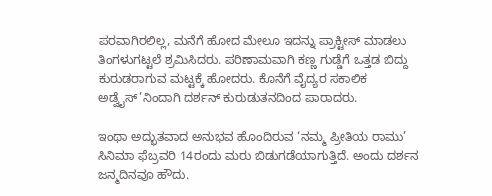ಪರವಾಗಿರಲಿಲ್ಲ, ಮನೆಗೆ ಹೋದ ಮೇಲೂ ಇದನ್ನು ಪ್ರಾಕ್ಟೀಸ್ ಮಾಡಲು ತಿಂಗಳುಗಟ್ಟಲೆ ಶ್ರಮಿಸಿದರು. ಪರಿಣಾಮವಾಗಿ ಕಣ್ಣ ಗುಡ್ಡೆಗೆ ಒತ್ತಡ ಬಿದ್ದು ಕುರುಡರಾಗುವ ಮಟ್ಟಕ್ಕೆ ಹೋದರು. ಕೊನೆಗೆ ವೈದ್ಯರ ಸಕಾಲಿಕ ಅಡ್ವೈಸ್’ನಿಂದಾಗಿ ದರ್ಶನ್ ಕುರುಡುತನದಿಂದ ಪಾರಾದರು.

ಇಂಥಾ ಅದ್ಭುತವಾದ ಅನುಭವ ಹೊಂದಿರುವ ‘ನಮ್ಮ ಪ್ರೀತಿಯ ರಾಮು’ ಸಿನಿಮಾ ಫೆಬ್ರವರಿ 14ರಂದು ಮರು ಬಿಡುಗಡೆಯಾಗುತ್ತಿದೆ. ಅಂದು ದರ್ಶನ ಜನ್ಮದಿನವೂ ಹೌದು.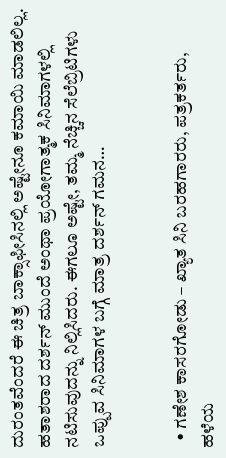ದುರಂತವೆಂದರೆ ಈ ಚಿತ್ರ ಬಾಕ್ಸಾಫೀಸಿನಲ್ಲಿ ಅಷ್ಟೇನೂ ಕಮಾಯಿ ಮಾಡಲಿಲ್ಲ. ಹತಾಶರಾದ ದರ್ಶನ್ ಮುಂದೆ ಅಂಥಾ ಪ್ರಯೋಗಾತ್ಮಕ ಸಿನಿಮಾಗಳಲ್ಲಿ ನಟಿಸುವುದನ್ನು ನಿಲ್ಲಿಸಿದರು. ಈಗಲೂ ಅಷ್ಟೇ, ತಮ್ಮ ನೆಚ್ಚಿನ ಸೆಲೆಬ್ರಿಟಿಗಳು ಒಪ್ಪುವ ಸಿನಿಮಾಗಳ ಬಗ್ಗೆ ಮಾತ್ರ ದರ್ಶನ್ ಗಮನ…


  • ಗಣೇಶ ಕಾಸರಗೋಡು – ಖ್ಯಾತ ಸಿನಿ ಬರಹಗಾರರು, ಪತ್ರಕರ್ತರು, ಹಳೆಯ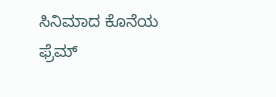ಸಿನಿಮಾದ ಕೊನೆಯ ಫ್ರೆಮ್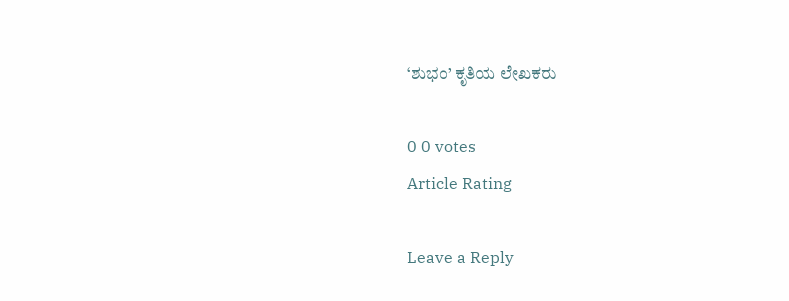‘ಶುಭಂ’ ಕೃತಿಯ ಲೇಖಕರು

0 0 votes
Article Rating

Leave a Reply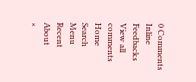0 Comments
Inline Feedbacks
View all comments
Home
Search
Menu
Recent
About
×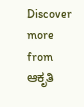Discover more from ಆಕೃತಿ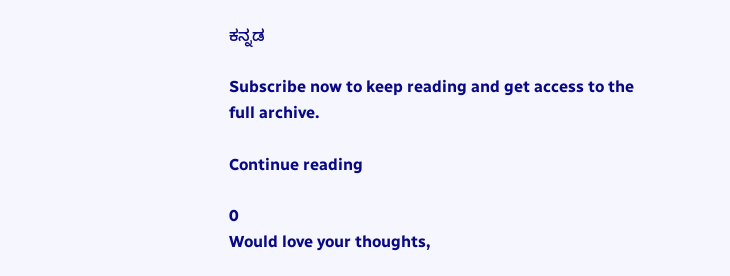ಕನ್ನಡ

Subscribe now to keep reading and get access to the full archive.

Continue reading

0
Would love your thoughts,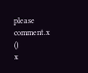please comment.x
()
x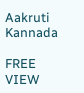Aakruti Kannada

FREE
VIEW